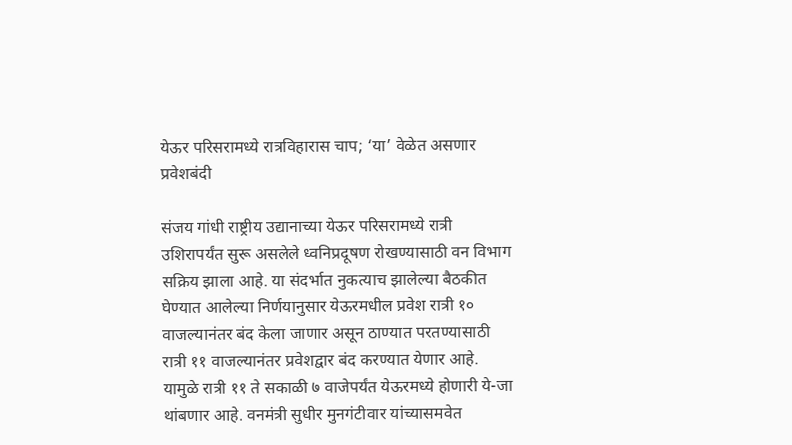येऊर परिसरामध्ये रात्रविहारास चाप; ‘या’ वेळेत असणार प्रवेशबंदी

संजय गांधी राष्ट्रीय उद्यानाच्या येऊर परिसरामध्ये रात्री उशिरापर्यंत सुरू असलेले ध्वनिप्रदूषण रोखण्यासाठी वन विभाग सक्रिय झाला आहे. या संदर्भात नुकत्याच झालेल्या बैठकीत घेण्यात आलेल्या निर्णयानुसार येऊरमधील प्रवेश रात्री १० वाजल्यानंतर बंद केला जाणार असून ठाण्यात परतण्यासाठी रात्री ११ वाजल्यानंतर प्रवेशद्वार बंद करण्यात येणार आहे. यामुळे रात्री ११ ते सकाळी ७ वाजेपर्यंत येऊरमध्ये होणारी ये-जा थांबणार आहे. वनमंत्री सुधीर मुनगंटीवार यांच्यासमवेत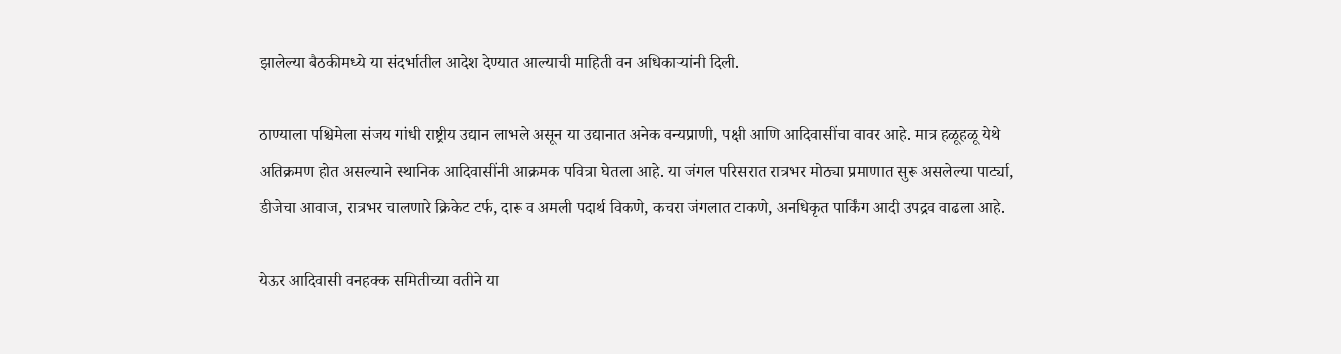झालेल्या बैठकीमध्ये या संदर्भातील आदेश देण्यात आल्याची माहिती वन अधिकाऱ्यांनी दिली.

ठाण्याला पश्चिमेला संजय गांधी राष्ट्रीय उद्यान लाभले असून या उद्यानात अनेक वन्यप्राणी, पक्षी आणि आदिवासींचा वावर आहे. मात्र हळूहळू येथे अतिक्रमण होत असल्याने स्थानिक आदिवासींनी आक्रमक पवित्रा घेतला आहे. या जंगल परिसरात रात्रभर मोठ्या प्रमाणात सुरू असलेल्या पार्ट्या, डीजेचा आवाज, रात्रभर चालणारे क्रिकेट टर्फ, दारू व अमली पदार्थ विकणे, कचरा जंगलात टाकणे, अनधिकृत पार्किंग आदी उपद्रव वाढला आहे.

येऊर आदिवासी वनहक्क समितीच्या वतीने या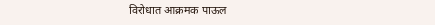विरोधात आक्रमक पाऊल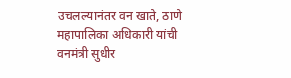उचलल्यानंतर वन खाते, ठाणे महापालिका अधिकारी यांची वनमंत्री सुधीर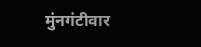मुंनगंटीवार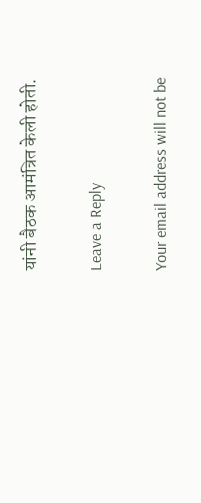यांनी बैठक आमंत्रित केली होती.

Leave a Reply

Your email address will not be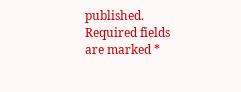published. Required fields are marked *